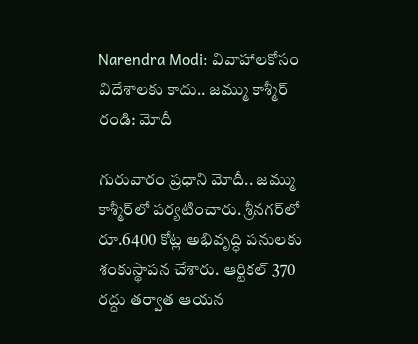Narendra Modi: వివాహాలకోసం విదేశాలకు కాదు.. జమ్ము కాశ్మీర్ రండి: మోదీ

గురువారం ప్రధాని మోదీ.. జమ్ము కాశ్మీర్‌లో పర్యటించారు. శ్రీనగర్‌లో రూ.6400 కోట్ల అభివృద్ధి పనులకు శంకుస్థాపన చేశారు. ఆర్టికల్‌ 370 రద్దు తర్వాత ఆయన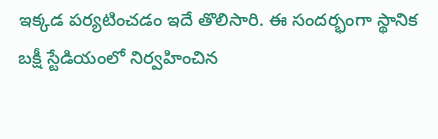ఇక్కడ పర్యటించడం ఇదే తొలిసారి. ఈ సందర్భంగా స్థానిక బక్షీ స్టేడియంలో నిర్వహించిన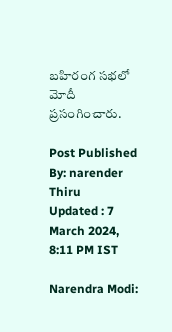బహిరంగ సభలో మోదీ ప్రసంగించారు.

Post Published By: narender Thiru
Updated : 7 March 2024, 8:11 PM IST

Narendra Modi: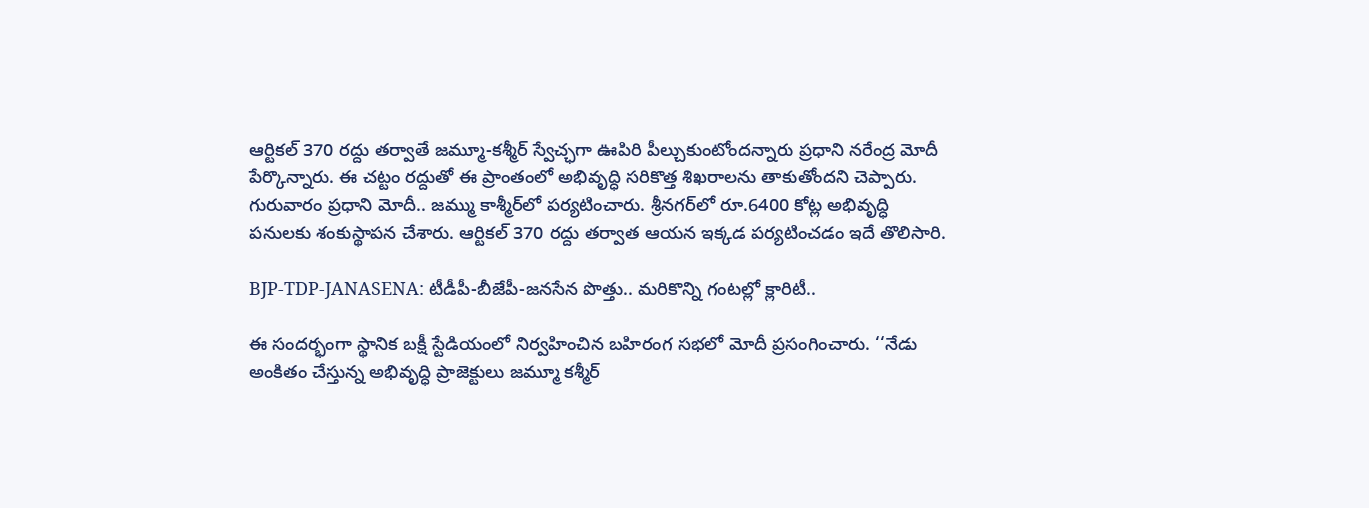ఆర్టికల్‌ 370 రద్దు తర్వాతే జమ్మూ-కశ్మీర్‌ స్వేచ్ఛగా ఊపిరి పీల్చుకుంటోందన్నారు ప్రధాని నరేంద్ర మోదీ పేర్కొన్నారు. ఈ చట్టం రద్దుతో ఈ ప్రాంతంలో అభివృద్ధి సరికొత్త శిఖరాలను తాకుతోందని చెప్పారు. గురువారం ప్రధాని మోదీ.. జమ్ము కాశ్మీర్‌లో పర్యటించారు. శ్రీనగర్‌లో రూ.6400 కోట్ల అభివృద్ధి పనులకు శంకుస్థాపన చేశారు. ఆర్టికల్‌ 370 రద్దు తర్వాత ఆయన ఇక్కడ పర్యటించడం ఇదే తొలిసారి.

BJP-TDP-JANASENA: టీడీపీ-బీజేపీ-జనసేన పొత్తు.. మరికొన్ని గంటల్లో క్లారిటీ..

ఈ సందర్భంగా స్థానిక బక్షీ స్టేడియంలో నిర్వహించిన బహిరంగ సభలో మోదీ ప్రసంగించారు. ‘‘నేడు అంకితం చేస్తున్న అభివృద్ధి ప్రాజెక్టులు జమ్మూ కశ్మీర్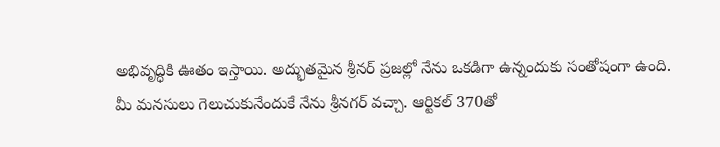అభివృద్ధికి ఊతం ఇస్తాయి. అద్భుతమైన శ్రీనర్‌ ప్రజల్లో నేను ఒకడిగా ఉన్నందుకు సంతోషంగా ఉంది. మీ మనసులు గెలుచుకునేందుకే నేను శ్రీనగర్ వచ్చా. ఆర్టికల్‌ 370తో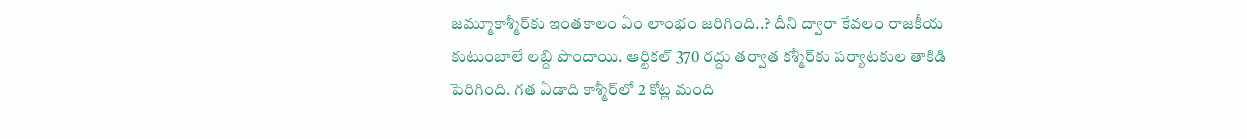జమ్మూకాశ్మీర్‌‌కు ఇంతకాలం ఏం లాంభం జరిగింది..? దీని ద్వారా కేవలం రాజకీయ కుటుంబాలే లబ్ది పొందాయి. ఆర్టికల్‌ 370 రద్దు తర్వాత కశ్మీర్‌కు పర్యాటకుల తాకిడి పెరిగింది. గత ఏడాది కాశ్మీర్‌లో 2 కోట్ల మంది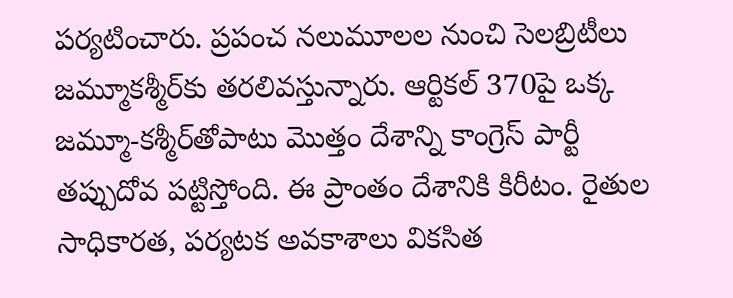పర్యటించారు. ప్రపంచ నలుమూలల నుంచి సెలబ్రిటీలు జమ్మూకశ్మీర్‌కు తరలివస్తున్నారు. ఆర్టికల్‌ 370పై ఒక్క జమ్మూ-కశ్మీర్‌తోపాటు మొత్తం దేశాన్ని కాంగ్రెస్‌ పార్టీ తప్పుదోవ పట్టిస్తోంది. ఈ ప్రాంతం దేశానికి కిరీటం. రైతుల సాధికారత, పర్యటక అవకాశాలు వికసిత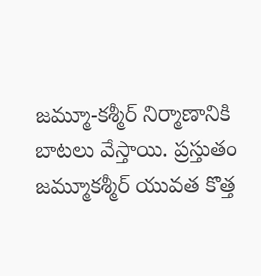జమ్మూ-కశ్మీర్ నిర్మాణానికి బాటలు వేస్తాయి. ప్రస్తుతం జమ్మూకశ్మీర్‌ యువత కొత్త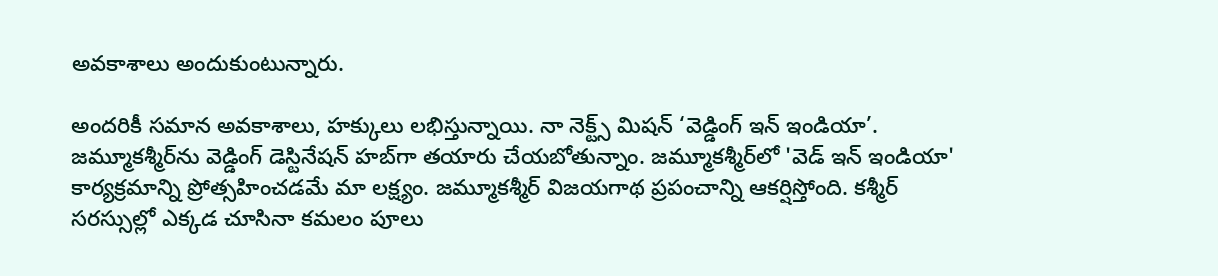అవకాశాలు అందుకుంటున్నారు.

అందరికీ సమాన అవకాశాలు, హక్కులు లభిస్తున్నాయి. నా నెక్ట్స్‌ మిషన్‌ ‘వెడ్డింగ్‌ ఇన్‌ ఇండియా’. జమ్మూకశ్మీర్‌ను వెడ్డింగ్‌ డెస్టినేషన్‌ హబ్‌గా తయారు చేయబోతున్నాం. జమ్మూకశ్మీర్‌లో 'వెడ్ ఇన్ ఇండియా' కార్యక్రమాన్ని ప్రోత్సహించడమే మా లక్ష్యం. జమ్మూకశ్మీర్‌ విజయగాథ ప్రపంచాన్ని ఆకర్షిస్తోంది. కశ్మీర్‌ సరస్సుల్లో ఎక్కడ చూసినా కమలం పూలు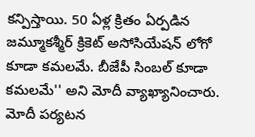కన్పిస్తాయి. 50 ఏళ్ల క్రితం ఏర్పడిన జమ్మూకశ్మీర్‌ క్రికెట్‌ అసోసియేషన్‌ లోగో కూడా కమలమే. బీజేపీ సింబల్‌ కూడా కమలమే'' అని మోదీ వ్యాఖ్యానించారు. మోదీ పర్యటన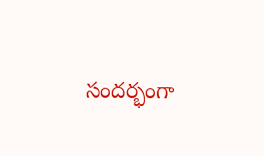సందర్భంగా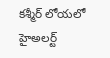కశ్మీర్‌ లోయలో హైఅలర్ట్‌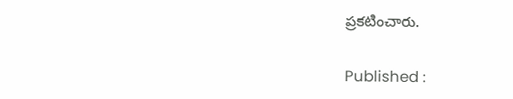ప్రకటించారు.

Published :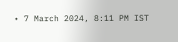• 7 March 2024, 8:11 PM IST